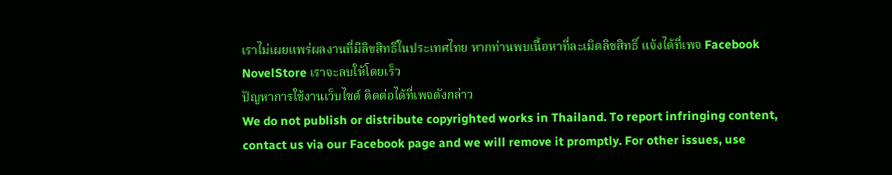เราไม่เผยแพร่ผลงานที่มีลิขสิทธิ์ในประเทศไทย หากท่านพบเนื้อหาที่ละเมิดลิขสิทธิ์ แจ้งได้ที่เพจ Facebook NovelStore เราจะลบให้โดยเร็ว
ปัญหาการใช้งานเว็บไซต์ ติดต่อได้ที่เพจดังกล่าว
We do not publish or distribute copyrighted works in Thailand. To report infringing content, contact us via our Facebook page and we will remove it promptly. For other issues, use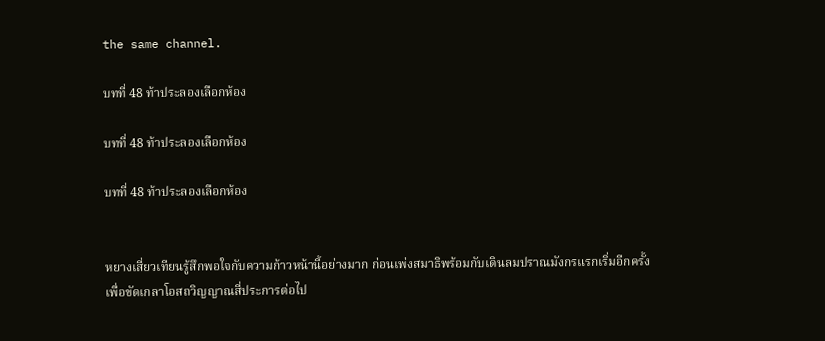the same channel.

บทที่ 48 ท้าประลองเลือกห้อง

บทที่ 48 ท้าประลองเลือกห้อง

บทที่ 48 ท้าประลองเลือกห้อง


หยางเสี่ยวเทียนรู้สึกพอใจกับความก้าวหน้านี้อย่างมาก ก่อนเพ่งสมาธิพร้อมกับเดินลมปราณมังกรแรกเริ่มอีกครั้ง เพื่อขัดเกลาโอสถวิญญาณสี่ประการต่อไป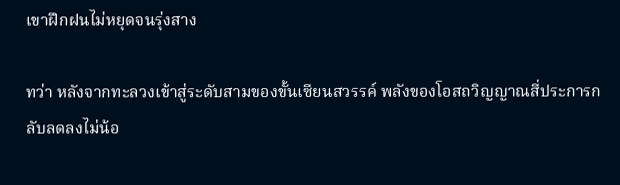เขาฝึกฝนไม่หยุดจนรุ่งสาง

ทว่า หลังจากทะลวงเข้าสู่ระดับสามของขั้นเซียนสวรรค์ พลังของโอสถวิญญาณสี่ประการกลับลดลงไม่น้อ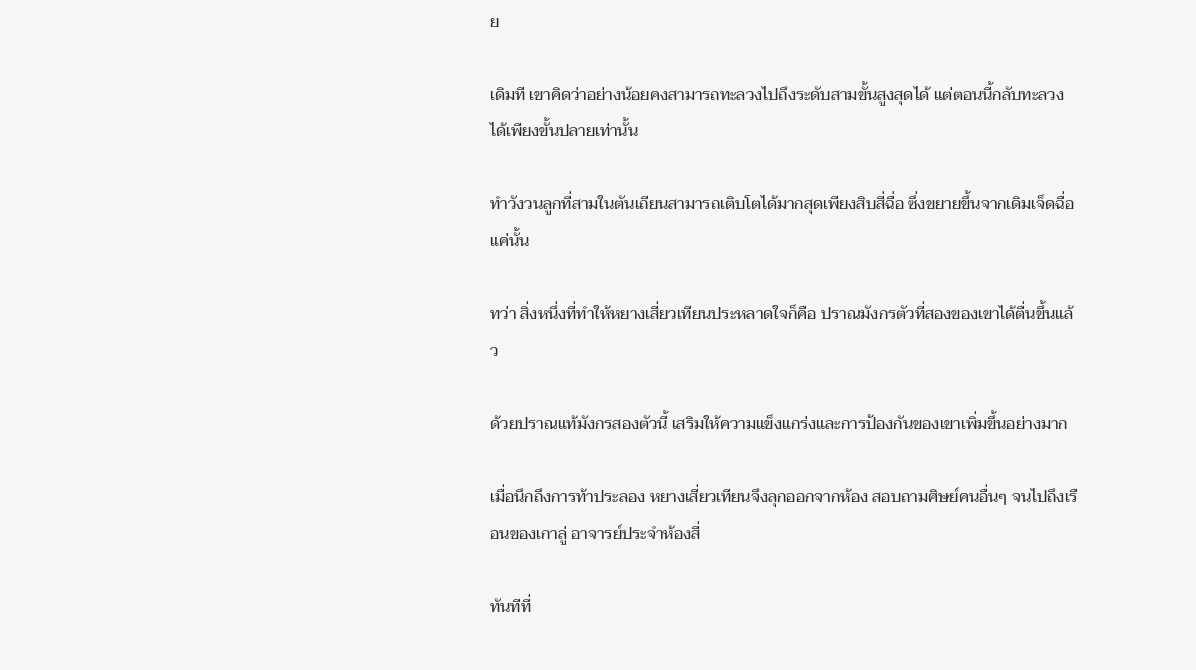ย

เดิมที เขาคิดว่าอย่างน้อยคงสามารถทะลวงไปถึงระดับสามขั้นสูงสุดได้ แต่ตอนนี้กลับทะลวงได้เพียงขั้นปลายเท่านั้น

ทำวังวนลูกที่สามในตันเถียนสามารถเติบโตได้มากสุดเพียงสิบสี่ฉื่อ ซึ่งขยายขึ้นจากเดิมเจ็ดฉื่อแค่นั้น

ทว่า สิ่งหนึ่งที่ทำให้หยางเสี่ยวเทียนประหลาดใจก็คือ ปราณมังกรตัวที่สองของเขาได้ตื่นขึ้นแล้ว

ด้วยปราณแท้มังกรสองตัวนี้ เสริมให้ความแข็งแกร่งและการป้องกันของเขาเพิ่มขึ้นอย่างมาก

เมื่อนึกถึงการท้าประลอง หยางเสี่ยวเทียนจึงลุกออกจากห้อง สอบถามศิษย์คนอื่นๆ จนไปถึงเรือนของเกาลู่ อาจารย์ประจำห้องสี่

ทันทีที่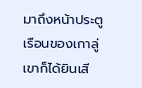มาถึงหน้าประตูเรือนของเกาลู่ เขาก็ได้ยินเสี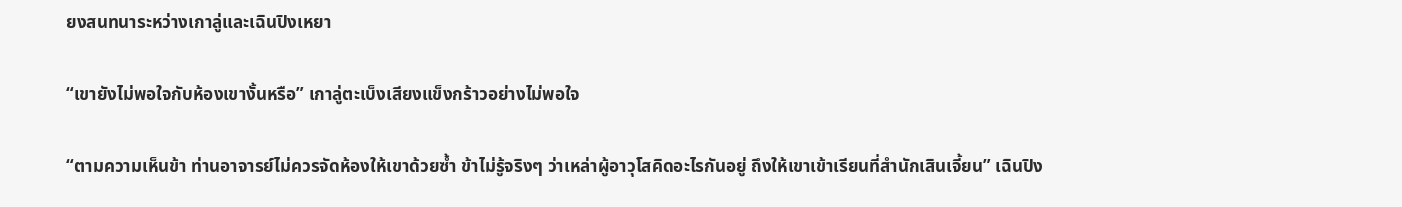ยงสนทนาระหว่างเกาลู่และเฉินปิงเหยา

“เขายังไม่พอใจกับห้องเขางั้นหรือ” เกาลู่ตะเบ็งเสียงแข็งกร้าวอย่างไม่พอใจ

“ตามความเห็นข้า ท่านอาจารย์ไม่ควรจัดห้องให้เขาด้วยซ้ำ ข้าไม่รู้จริงๆ ว่าเหล่าผู้อาวุโสคิดอะไรกันอยู่ ถึงให้เขาเข้าเรียนที่สำนักเสินเจี้ยน” เฉินปิง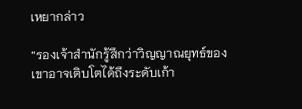เหยากล่าว

“รองเจ้าสำนักรู้สึกว่าวิญญาณยุทธ์ของเขาอาจเติบโตได้ถึงระดับเก้า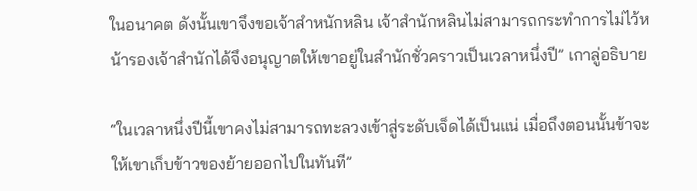ในอนาคต ดังนั้นเขาจึงขอเจ้าสำหนักหลิน เจ้าสำนักหลินไม่สามารถกระทำการไม่ไว้หน้ารองเจ้าสำนักได้จึงอนุญาตให้เขาอยู่ในสำนักชั่วคราวเป็นเวลาหนึ่งปี” เกาลู่อธิบาย

“ในเวลาหนึ่งปีนี้เขาคงไม่สามารถทะลวงเข้าสู่ระดับเจ็ดได้เป็นแน่ เมื่อถึงตอนนั้นข้าจะให้เขาเก็บข้าวของย้ายออกไปในทันที”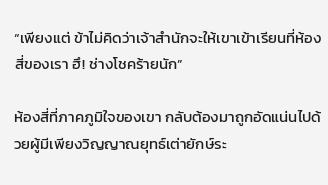“เพียงแต่ ข้าไม่คิดว่าเจ้าสำนักจะให้เขาเข้าเรียนที่ห้องสี่ของเรา ฮึ! ช่างโชคร้ายนัก”

ห้องสี่ที่ภาคภูมิใจของเขา กลับต้องมาถูกอัดแน่นไปด้วยผู้มีเพียงวิญญาณยุทธ์เต่ายักษ์ระ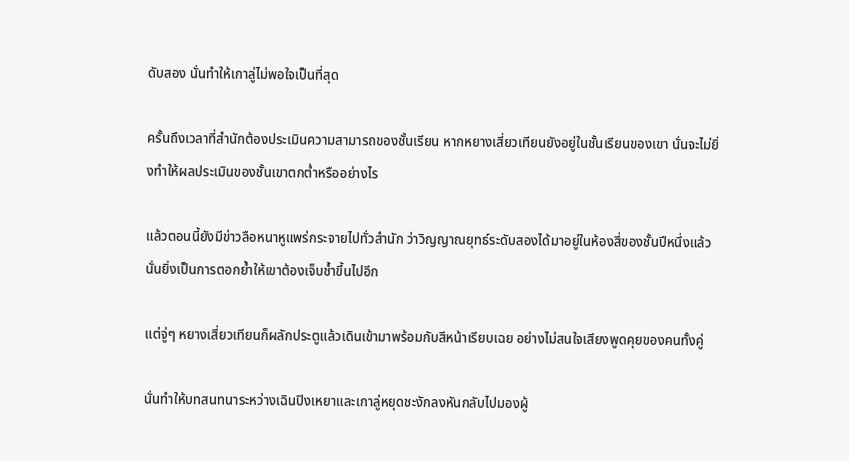ดับสอง นั่นทำให้เกาลู่ไม่พอใจเป็นที่สุด

ครั้นถึงเวลาที่สำนักต้องประเมินความสามารถของชั้นเรียน หากหยางเสี่ยวเทียนยังอยู่ในชั้นเรียนของเขา นั่นจะไม่ยิ่งทำให้ผลประเมินของชั้นเขาตกต่ำหรืออย่างไร

แล้วตอนนี้ยังมีข่าวลือหนาหูแพร่กระจายไปทั่วสำนัก ว่าวิญญาณยุทธ์ระดับสองได้มาอยู่ในห้องสี่ของชั้นปีหนึ่งแล้ว นั่นยิ่งเป็นการตอกย้ำให้เขาต้องเจ็บช้ำขึ้นไปอีก

แต่จู่ๆ หยางเสี่ยวเทียนก็ผลักประตูแล้วเดินเข้ามาพร้อมกับสีหน้าเรียบเฉย อย่างไม่สนใจเสียงพูดคุยของคนทั้งคู่

นั่นทำให้บทสนทนาระหว่างเฉินปิงเหยาและเกาลู่หยุดชะงักลงหันกลับไปมองผู้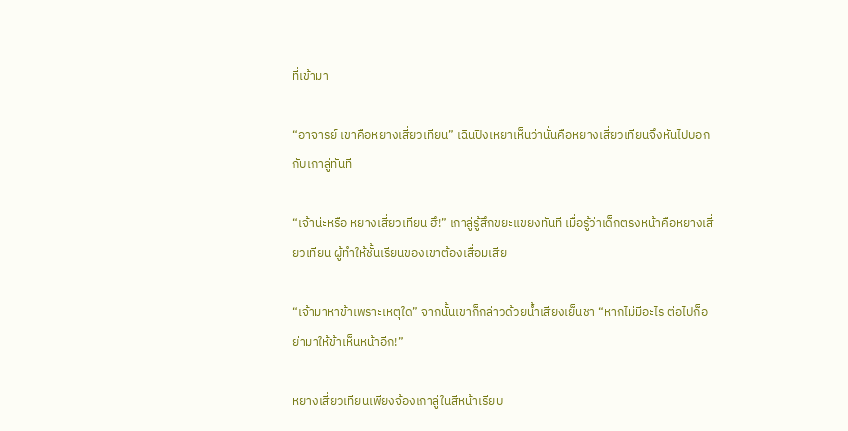ที่เข้ามา

“อาจารย์ เขาคือหยางเสี่ยวเทียน” เฉินปิงเหยาเห็นว่านั่นคือหยางเสี่ยวเทียนจึงหันไปบอกกับเกาลู่ทันที

“เจ้าน่ะหรือ หยางเสี่ยวเทียน ฮึ!” เกาลู่รู้สึกขยะแขยงทันที เมื่อรู้ว่าเด็กตรงหน้าคือหยางเสี่ยวเทียน ผู้ทำให้ชั้นเรียนของเขาต้องเสื่อมเสีย

“เจ้ามาหาข้าเพราะเหตุใด” จากนั้นเขาก็กล่าวด้วยน้ำเสียงเย็นชา “หากไม่มีอะไร ต่อไปก็อย่ามาให้ข้าเห็นหน้าอีก!”

หยางเสี่ยวเทียนเพียงจ้องเกาลู่ในสีหน้าเรียบ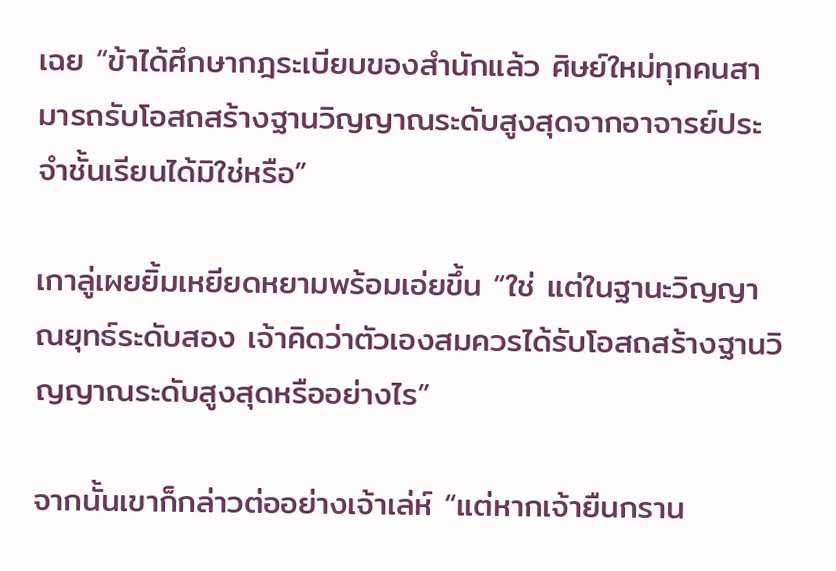เฉย “ข้าได้ศึกษากฎระเบียบของสำนักแล้ว ศิษย์ใหม่ทุกคนสามารถรับโอสถสร้างฐานวิญญาณระดับสูงสุดจากอาจารย์ประจำชั้นเรียนได้มิใช่หรือ”

เกาลู่เผยยิ้มเหยียดหยามพร้อมเอ่ยขึ้น “ใช่ แต่ในฐานะวิญญาณยุทธ์ระดับสอง เจ้าคิดว่าตัวเองสมควรได้รับโอสถสร้างฐานวิญญาณระดับสูงสุดหรืออย่างไร”

จากนั้นเขาก็กล่าวต่ออย่างเจ้าเล่ห์ “แต่หากเจ้ายืนกราน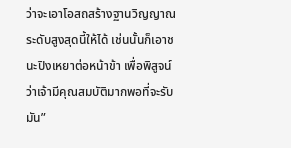ว่าจะเอาโอสถสร้างฐานวิญญาณระดับสูงสุดนี้ให้ได้ เช่นนั้นก็เอาชนะปิงเหยาต่อหน้าข้า เพื่อพิสูจน์ว่าเจ้ามีคุณสมบัติมากพอที่จะรับมัน”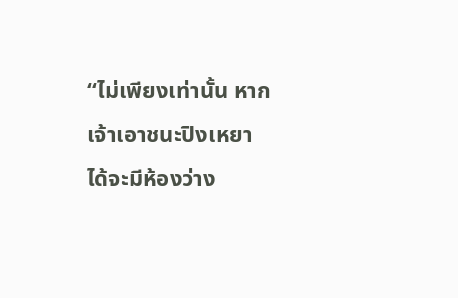“ไม่เพียงเท่านั้น หากเจ้าเอาชนะปิงเหยาได้จะมีห้องว่าง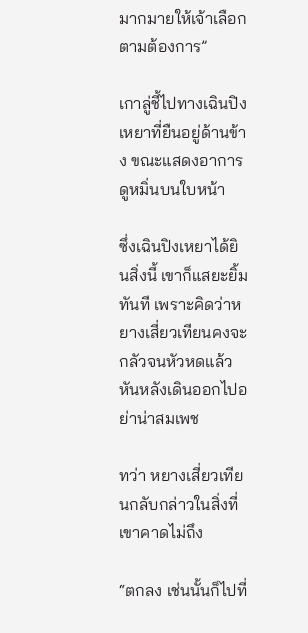มากมายให้เจ้าเลือกตามต้องการ”

เกาลู่ชี้ไปทางเฉินปิงเหยาที่ยืนอยู่ด้านข้าง ขณะแสดงอาการดูหมิ่นบนใบหน้า

ซึ่งเฉินปิงเหยาได้ยินสิ่งนี้ เขาก็แสยะยิ้มทันที เพราะคิดว่าหยางเสี่ยวเทียนคงจะกลัวจนหัวหดแล้วหันหลังเดินออกไปอย่าน่าสมเพช

ทว่า หยางเสี่ยวเทียนกลับกล่าวในสิ่งที่เขาคาดไม่ถึง

“ตกลง เช่นนั้นก็ไปที่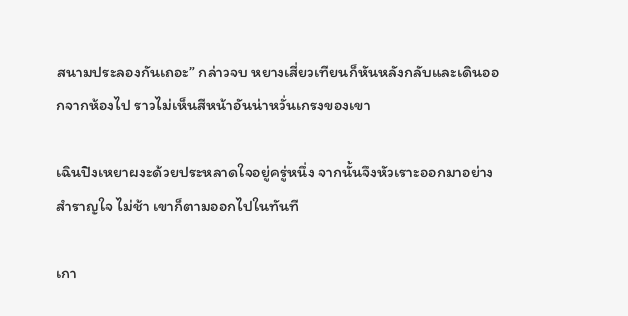สนามประลองกันเถอะ” กล่าวจบ หยางเสี่ยวเทียนก็หันหลังกลับและเดินออกจากห้องไป ราวไม่เห็นสีหน้าอันน่าหวั่นเกรงของเขา

เฉินปิงเหยาผงะด้วยประหลาดใจอยู่ครู่หนึ่ง จากนั้นจึงหัวเราะออกมาอย่างสำราญใจ ไม่ช้า เขาก็ตามออกไปในทันที

เกา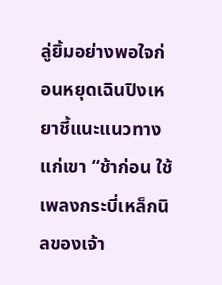ลู่ยิ้มอย่างพอใจก่อนหยุดเฉินปิงเหยาชี้แนะแนวทางแก่เขา “ช้าก่อน ใช้เพลงกระบี่เหล็กนิลของเจ้า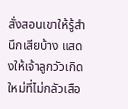สั่งสอนเขาให้รู้สำนึกเสียบ้าง แสดงให้เจ้าลูกวัวเกิดใหม่ที่ไม่กลัวเสือ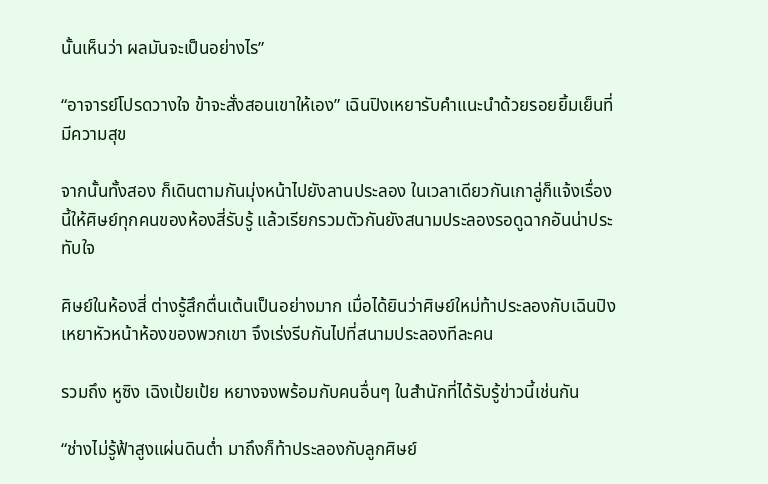นั้นเห็นว่า ผลมันจะเป็นอย่างไร”

“อาจารย์โปรดวางใจ ข้าจะสั่งสอนเขาให้เอง” เฉินปิงเหยารับคำแนะนำด้วยรอยยิ้มเย็นที่มีความสุข

จากนั้นทั้งสอง ก็เดินตามกันมุ่งหน้าไปยังลานประลอง ในเวลาเดียวกันเกาลู่ก็แจ้งเรื่องนี้ให้ศิษย์ทุกคนของห้องสี่รับรู้ แล้วเรียกรวมตัวกันยังสนามประลองรอดูฉากอันน่าประทับใจ

ศิษย์ในห้องสี่ ต่างรู้สึกตื่นเต้นเป็นอย่างมาก เมื่อได้ยินว่าศิษย์ใหม่ท้าประลองกับเฉินปิงเหยาหัวหน้าห้องของพวกเขา จึงเร่งรีบกันไปที่สนามประลองทีละคน

รวมถึง หูซิง เฉิงเป้ยเป้ย หยางจงพร้อมกับคนอื่นๆ ในสำนักที่ได้รับรู้ข่าวนี้เช่นกัน

“ช่างไม่รู้ฟ้าสูงแผ่นดินต่ำ มาถึงก็ท้าประลองกับลูกศิษย์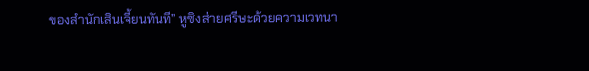ของสำนักเสินเจี้ยนทันที” หูซิงส่ายศรีษะด้วยความเวทนา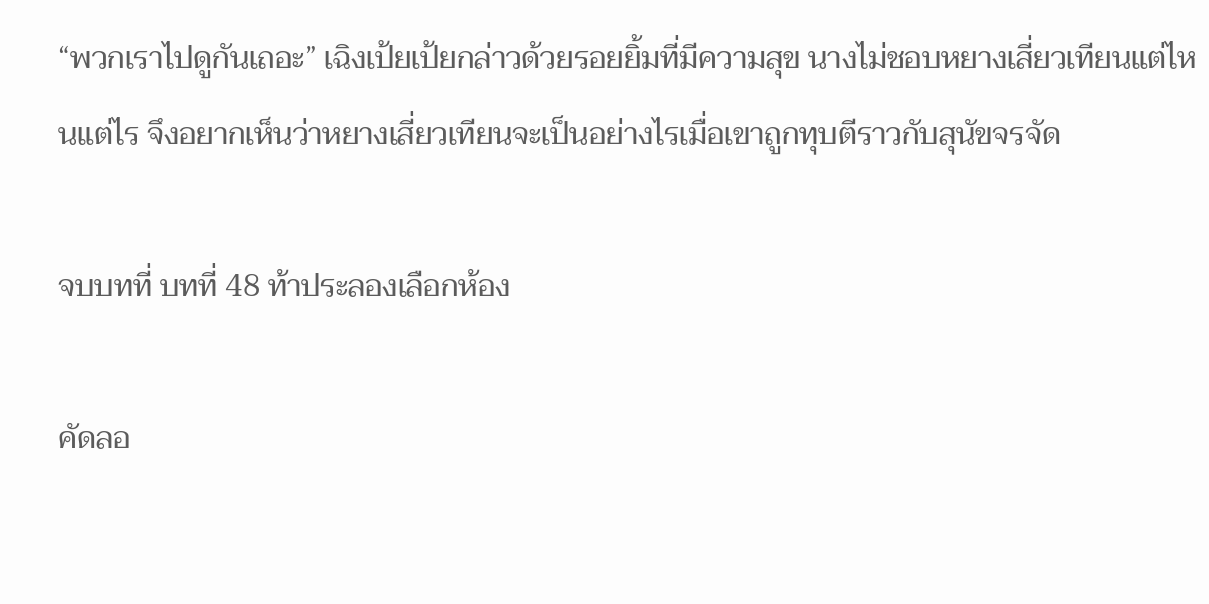“พวกเราไปดูกันเถอะ” เฉิงเป้ยเป้ยกล่าวด้วยรอยยิ้มที่มีความสุข นางไม่ชอบหยางเสี่ยวเทียนแต่ไหนแต่ไร จึงอยากเห็นว่าหยางเสี่ยวเทียนจะเป็นอย่างไรเมื่อเขาถูกทุบตีราวกับสุนัขจรจัด

จบบทที่ บทที่ 48 ท้าประลองเลือกห้อง

คัดลอ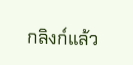กลิงก์แล้ว